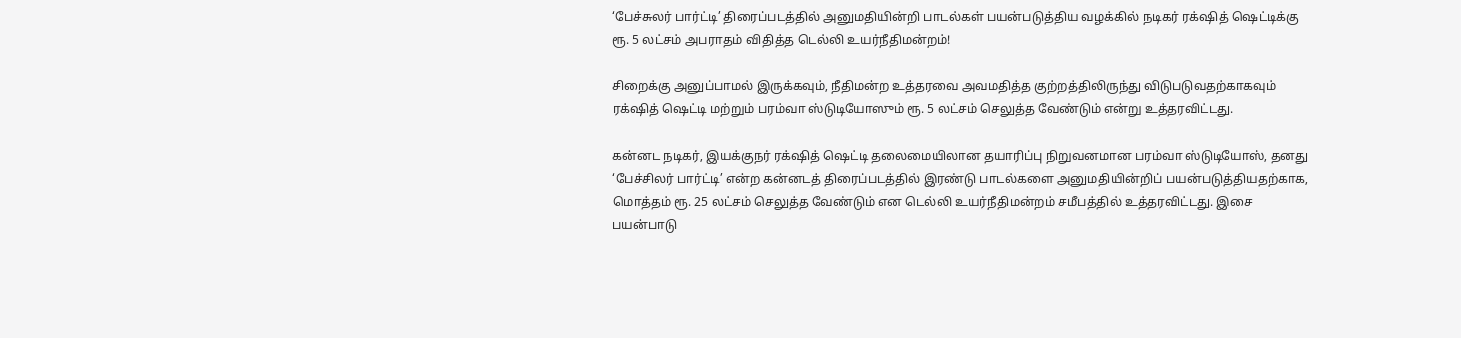‘பேச்சுலர் பார்ட்டி’ திரைப்படத்தில் அனுமதியின்றி பாடல்கள் பயன்படுத்திய வழக்கில் நடிகர் ரக்‌ஷித் ஷெட்டிக்கு ரூ. 5 லட்சம் அபராதம் விதித்த டெல்லி உயர்நீதிமன்றம்!

சிறைக்கு அனுப்பாமல் இருக்கவும், நீதிமன்ற உத்தரவை அவமதித்த குற்றத்திலிருந்து விடுபடுவதற்காகவும் ரக்‌ஷித் ஷெட்டி மற்றும் பரம்வா ஸ்டுடியோஸும் ரூ. 5 லட்சம் செலுத்த வேண்டும் என்று உத்தரவிட்டது.

கன்னட நடிகர், இயக்குநர் ரக்‌ஷித் ஷெட்டி தலைமையிலான தயாரிப்பு நிறுவனமான பரம்வா ஸ்டுடியோஸ், தனது ‘பேச்சிலர் பார்ட்டி’ என்ற கன்னடத் திரைப்படத்தில் இரண்டு பாடல்களை அனுமதியின்றிப் பயன்படுத்தியதற்காக, மொத்தம் ரூ. 25 லட்சம் செலுத்த வேண்டும் என டெல்லி உயர்நீதிமன்றம் சமீபத்தில் உத்தரவிட்டது. இசை பயன்பாடு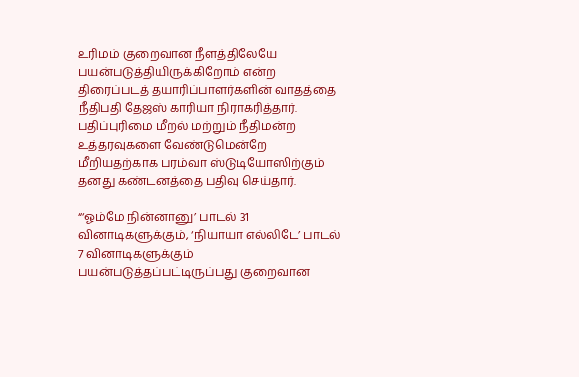உரிமம் குறைவான நீளத்திலேயே பயன்படுத்தியிருக்கிறோம் என்ற திரைப்படத் தயாரிப்பாளர்களின் வாதத்தை நீதிபதி தேஜஸ் காரியா நிராகரித்தார். பதிப்புரிமை மீறல் மற்றும் நீதிமன்ற உத்தரவுகளை வேண்டுமென்றே மீறியதற்காக பரம்வா ஸ்டுடியோஸிற்கும் தனது கண்டனத்தை பதிவு செய்தார்.

“‘ஓம்மே நின்னானு’ பாடல் 31 வினாடிகளுக்கும், ‘நியாயா எல்லிடே’ பாடல் 7 வினாடிகளுக்கும் பயன்படுத்தப்பட்டிருப்பது குறைவான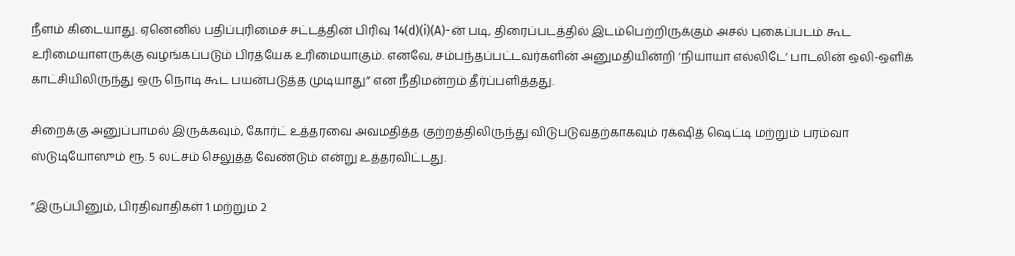நீளம் கிடையாது. ஏனெனில் பதிப்புரிமைச் சட்டத்தின் பிரிவு 14(d)(i)(A)-ன் படி, திரைப்படத்தில் இடம்பெற்றிருக்கும் அசல் புகைப்படம் கூட உரிமையாளருக்கு வழங்கப்படும் பிரத்யேக உரிமையாகும். எனவே, சம்பந்தப்பட்டவர்களின் அனுமதியின்றி ‘நியாயா எல்லிடே’ பாடலின் ஒலி-ஒளிக் காட்சியிலிருந்து ஒரு நொடி கூட பயன்படுத்த முடியாது” என நீதிமன்றம் தீர்ப்பளித்தது.

சிறைக்கு அனுப்பாமல் இருக்கவும், கோர்ட் உத்தரவை அவமதித்த குற்றத்திலிருந்து விடுபடுவதற்காகவும் ரக்‌ஷித் ஷெட்டி மற்றும் பரம்வா ஸ்டுடியோஸும் ரூ. 5 லட்சம் செலுத்த வேண்டும் என்று உத்தரவிட்டது.

”இருப்பினும், பிரதிவாதிகள் 1 மற்றும் 2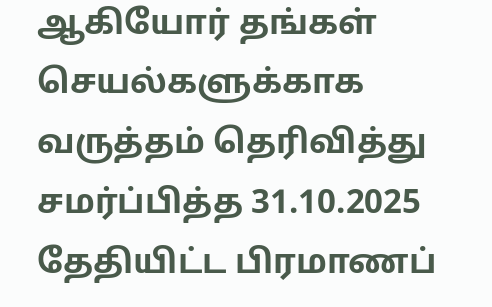ஆகியோர் தங்கள் செயல்களுக்காக வருத்தம் தெரிவித்து சமர்ப்பித்த 31.10.2025 தேதியிட்ட பிரமாணப்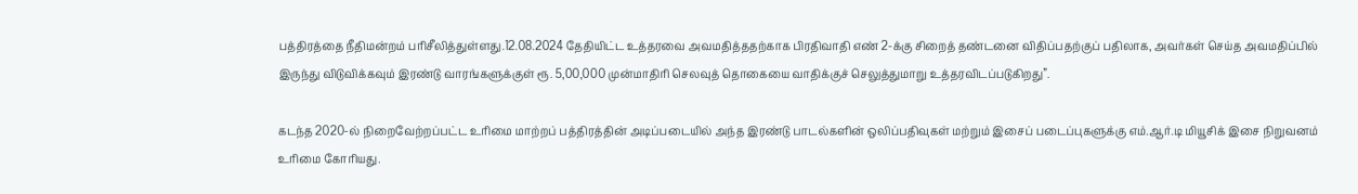பத்திரத்தை நீதிமன்றம் பரிசீலித்துள்ளது.12.08.2024 தேதியிட்ட உத்தரவை அவமதித்ததற்காக பிரதிவாதி எண் 2-க்கு சிறைத் தண்டனை விதிப்பதற்குப் பதிலாக, அவர்கள் செய்த அவமதிப்பில் இருந்து விடுவிக்கவும் இரண்டு வாரங்களுக்குள் ரூ. 5,00,000 முன்மாதிரி செலவுத் தொகையை வாதிக்குச் செலுத்துமாறு உத்தரவிடப்படுகிறது”.

கடந்த 2020-ல் நிறைவேற்றப்பட்ட உரிமை மாற்றப் பத்திரத்தின் அடிப்படையில் அந்த இரண்டு பாடல்களின் ஒலிப்பதிவுகள் மற்றும் இசைப் படைப்புகளுக்கு எம்.ஆர்.டி மியூசிக் இசை நிறுவனம் உரிமை கோரியது.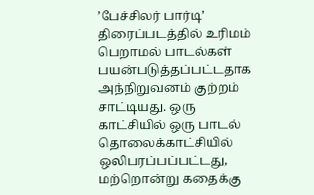’பேச்சிலர் பார்டி’ திரைப்படத்தில் உரிமம் பெறாமல் பாடல்கள் பயன்படுத்தப்பட்டதாக அந்நிறுவனம் குற்றம் சாட்டியது. ஒரு காட்சியில் ஒரு பாடல் தொலைக்காட்சியில் ஒலிபரப்பப்பட்டது, மற்றொன்று கதைக்கு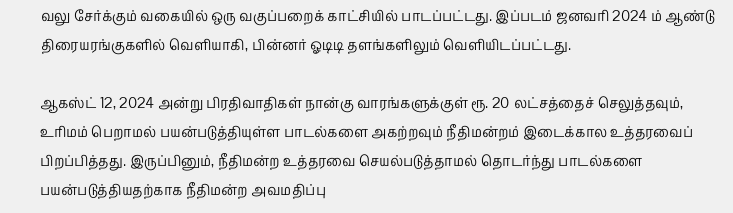வலு சேர்க்கும் வகையில் ஒரு வகுப்பறைக் காட்சியில் பாடப்பட்டது. இப்படம் ஜனவரி 2024 ம் ஆண்டு திரையரங்குகளில் வெளியாகி, பின்னர் ஓடிடி தளங்களிலும் வெளியிடப்பட்டது.

ஆகஸ்ட் 12, 2024 அன்று பிரதிவாதிகள் நான்கு வாரங்களுக்குள் ரூ. 20 லட்சத்தைச் செலுத்தவும், உரிமம் பெறாமல் பயன்படுத்தியுள்ள பாடல்களை அகற்றவும் நீதிமன்றம் இடைக்கால உத்தரவைப் பிறப்பித்தது. இருப்பினும், நீதிமன்ற உத்தரவை செயல்படுத்தாமல் தொடர்ந்து பாடல்களை பயன்படுத்தியதற்காக நீதிமன்ற அவமதிப்பு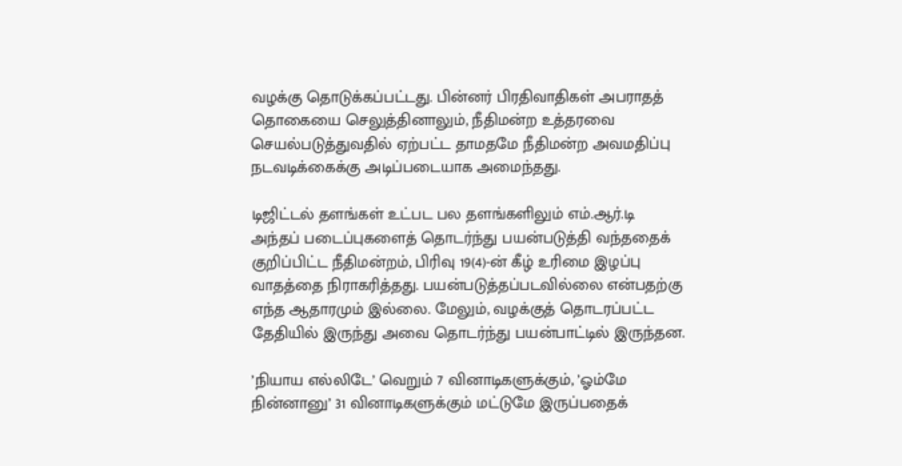வழக்கு தொடுக்கப்பட்டது. பின்னர் பிரதிவாதிகள் அபராதத் தொகையை செலுத்தினாலும், நீதிமன்ற உத்தரவை செயல்படுத்துவதில் ஏற்பட்ட தாமதமே நீதிமன்ற அவமதிப்பு நடவடிக்கைக்கு அடிப்படையாக அமைந்தது.

டிஜிட்டல் தளங்கள் உட்பட பல தளங்களிலும் எம்.ஆர்.டி அந்தப் படைப்புகளைத் தொடர்ந்து பயன்படுத்தி வந்ததைக் குறிப்பிட்ட நீதிமன்றம், பிரிவு 19(4)-ன் கீழ் உரிமை இழப்பு வாதத்தை நிராகரித்தது. பயன்படுத்தப்படவில்லை என்பதற்கு எந்த ஆதாரமும் இல்லை. மேலும், வழக்குத் தொடரப்பட்ட தேதியில் இருந்து அவை தொடர்ந்து பயன்பாட்டில் இருந்தன.

’நியாய எல்லிடே’ வெறும் 7 வினாடிகளுக்கும், ’ஓம்மே நின்னானு’ 31 வினாடிகளுக்கும் மட்டுமே இருப்பதைக்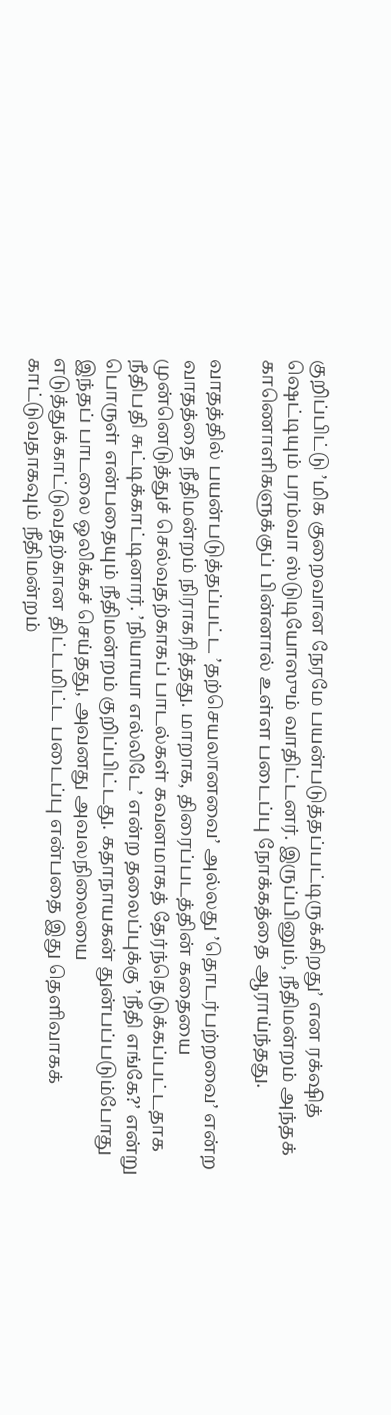குறிப்பிட்டு ’மிக குறைவான நேரமே பயன்படுத்தப்பட்டிருக்கிறது’ என ரக்‌ஷித் ஷெட்டியும் பரம்வா ஸ்டுடியோஸும் வாதிட்டனர். இருப்பினும், நீதிமன்றம் அந்தக் காணொளிகளுக்குப் பின்னால் உள்ள படைப்பு நோக்கத்தை ஆராய்ந்தது.

வாதத்தில் பயன்படுத்தப்பட்ட ’தற்செயலானவை’ அல்லது ’தொடர்பற்றவை’ என்ற வாதத்தை நீதிமன்றம் நிராகரித்தது. மாறாக, திரைப்படத்தின் கதையை முன்னெடுத்துச் செல்வதற்காகப் பாடல்கள் கவனமாகத் தேர்ந்தெடுக்கப்பட்டதாக நீதிபதி சுட்டிக்காட்டினார். ’நியாயா எல்லிடே’ என்ற தலைப்புக்கு ’நீதி எங்கே?’ என்று பொருள் என்பதையும் நீதிமன்றம் குறிப்பிட்டது. கதாநாயகன் துன்பப்படும்போது இந்தப் பாடலை ஒலிக்கச் செய்தது, அவனது அவலநிலையை எடுத்துக்காட்டுவதற்கான திட்டமிட்ட படைப்பு என்பதை இது தெளிவாகக் காட்டுவதாகவும் நீதிமன்றம்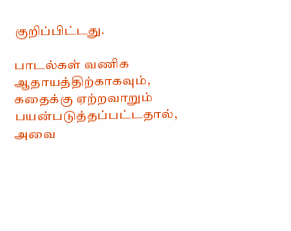குறிப்பிட்டது.

பாடல்கள் வணிக ஆதாயத்திற்காகவும், கதைக்கு ஏற்றவாறும் பயன்படுத்தப்பட்டதால், அவை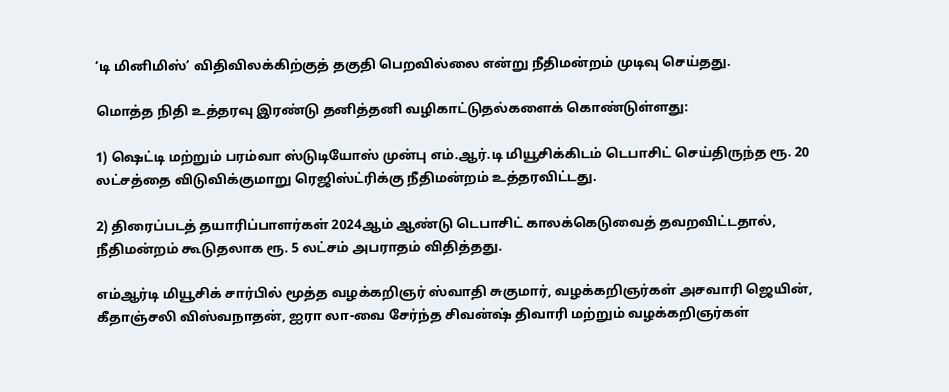‘டி மினிமிஸ்’ விதிவிலக்கிற்குத் தகுதி பெறவில்லை என்று நீதிமன்றம் முடிவு செய்தது.

மொத்த நிதி உத்தரவு இரண்டு தனித்தனி வழிகாட்டுதல்களைக் கொண்டுள்ளது:

1) ஷெட்டி மற்றும் பரம்வா ஸ்டுடியோஸ் முன்பு எம்.ஆர்.டி மியூசிக்கிடம் டெபாசிட் செய்திருந்த ரூ. 20 லட்சத்தை விடுவிக்குமாறு ரெஜிஸ்ட்ரிக்கு நீதிமன்றம் உத்தரவிட்டது.

2) திரைப்படத் தயாரிப்பாளர்கள் 2024ஆம் ஆண்டு டெபாசிட் காலக்கெடுவைத் தவறவிட்டதால், நீதிமன்றம் கூடுதலாக ரூ. 5 லட்சம் அபராதம் விதித்தது.

எம்ஆர்டி மியூசிக் சார்பில் மூத்த வழக்கறிஞர் ஸ்வாதி சுகுமார், வழக்கறிஞர்கள் அசவாரி ஜெயின், கீதாஞ்சலி விஸ்வநாதன், ஐரா லா-வை சேர்ந்த சிவன்ஷ் திவாரி மற்றும் வழக்கறிஞர்கள்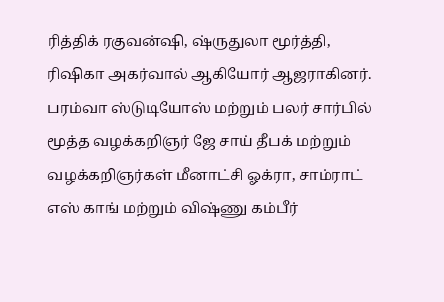ரித்திக் ரகுவன்ஷி, ஷ்ருதுலா மூர்த்தி, ரிஷிகா அகர்வால் ஆகியோர் ஆஜராகினர். பரம்வா ஸ்டுடியோஸ் மற்றும் பலர் சார்பில் மூத்த வழக்கறிஞர் ஜே சாய் தீபக் மற்றும் வழக்கறிஞர்கள் மீனாட்சி ஓக்ரா, சாம்ராட் எஸ் காங் மற்றும் விஷ்ணு கம்பீர்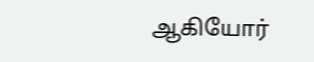ஆகியோர்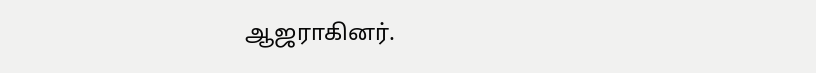ஆஜராகினர்.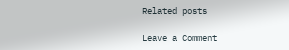Related posts

Leave a Comment